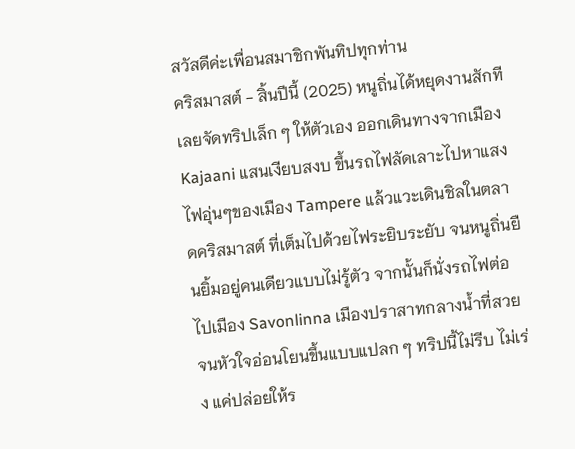สวัสดีค่ะเพื่อนสมาชิกพันทิปทุกท่าน
คริสมาสต์ - สิ้นปีนี้ (2025) หนูถิ่นได้หยุดงานสักที เลยจัดทริปเล็ก ๆ ให้ตัวเอง ออกเดินทางจากเมือง Kajaani แสนเงียบสงบ ขึ้นรถไฟลัดเลาะไปหาแสงไฟอุ่นๆของเมือง Tampere แล้วแวะเดินชิลในตลาดคริสมาสต์ ที่เต็มไปด้วยไฟระยิบระยับ จนหนูถิ่นยืนยิ้มอยู่คนเดียวแบบไม่รู้ตัว จากนั้นก็นั่งรถไฟต่อไปเมือง Savonlinna เมืองปราสาทกลางน้ำที่สวยจนหัวใจอ่อนโยนขึ้นแบบแปลก ๆ ทริปนี้ไม่รีบ ไม่เร่ง แค่ปล่อยให้ร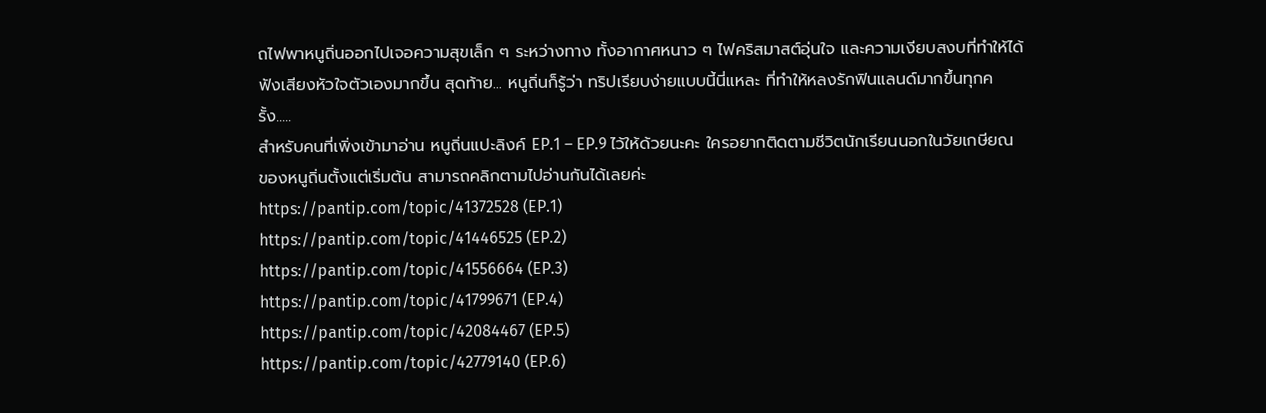ถไฟพาหนูถิ่นออกไปเจอความสุขเล็ก ๆ ระหว่างทาง ทั้งอากาศหนาว ๆ ไฟคริสมาสต์อุ่นใจ และความเงียบสงบที่ทำให้ได้ฟังเสียงหัวใจตัวเองมากขึ้น สุดท้าย... หนูถิ่นก็รู้ว่า ทริปเรียบง่ายแบบนี้นี่แหละ ที่ทำให้หลงรักฟินแลนด์มากขึ้นทุกครั้ง.....
สำหรับคนที่เพิ่งเข้ามาอ่าน หนูถิ่นแปะลิงค์ EP.1 – EP.9 ไว้ให้ด้วยนะคะ ใครอยากติดตามชีวิตนักเรียนนอกในวัยเกษียณของหนูถิ่นตั้งแต่เริ่มต้น สามารถคลิกตามไปอ่านกันได้เลยค่ะ
https://pantip.com/topic/41372528 (EP.1)
https://pantip.com/topic/41446525 (EP.2)
https://pantip.com/topic/41556664 (EP.3)
https://pantip.com/topic/41799671 (EP.4)
https://pantip.com/topic/42084467 (EP.5)
https://pantip.com/topic/42779140 (EP.6)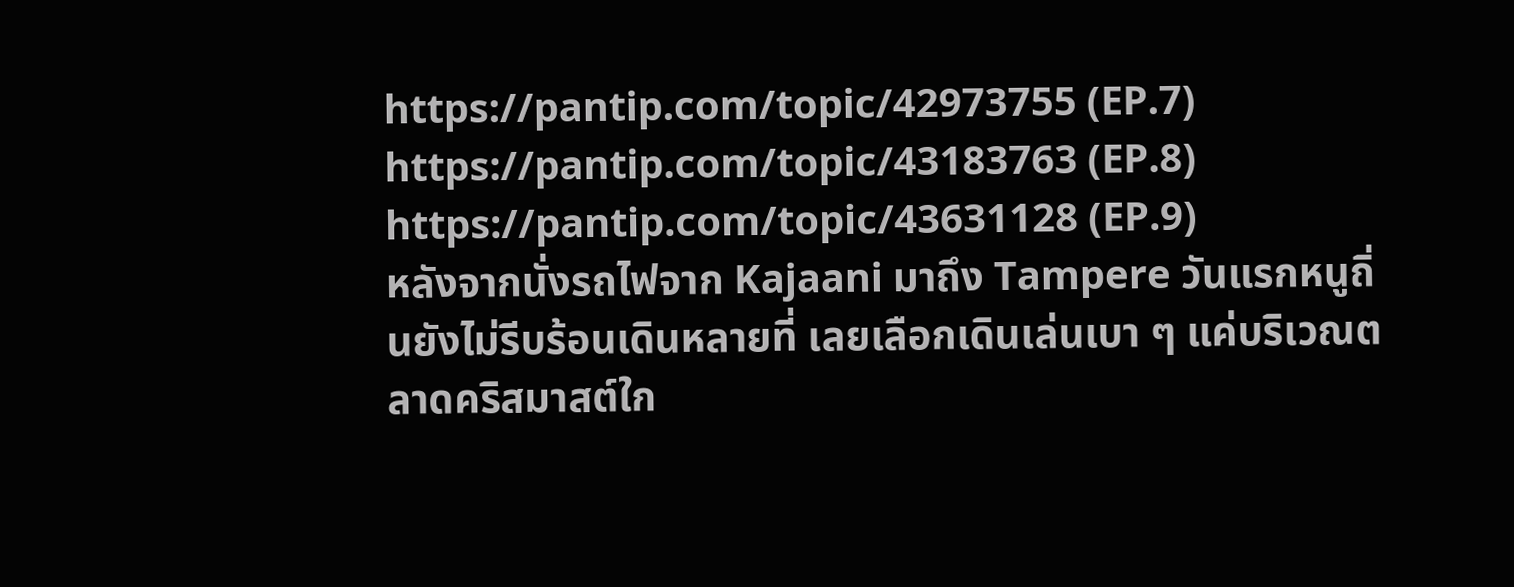https://pantip.com/topic/42973755 (EP.7)
https://pantip.com/topic/43183763 (EP.8)
https://pantip.com/topic/43631128 (EP.9)
หลังจากนั่งรถไฟจาก Kajaani มาถึง Tampere วันแรกหนูถิ่นยังไม่รีบร้อนเดินหลายที่ เลยเลือกเดินเล่นเบา ๆ แค่บริเวณตลาดคริสมาสต์ใก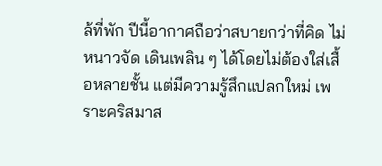ล้ที่พัก ปีนี้อากาศถือว่าสบายกว่าที่คิด ไม่หนาวจัด เดินเพลิน ๆ ได้โดยไม่ต้องใส่เสื้อหลายชั้น แต่มีความรู้สึกแปลกใหม่ เพราะคริสมาส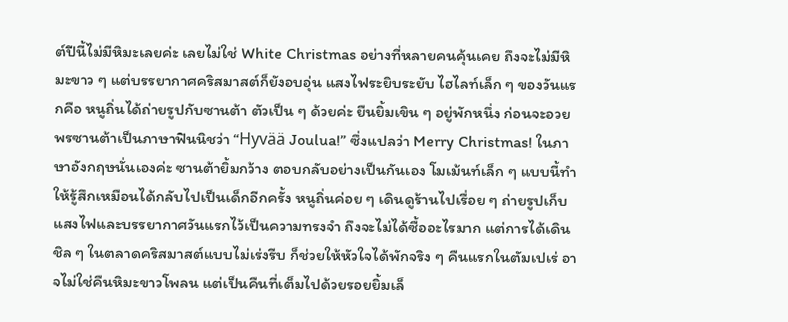ต์ปีนี้ไม่มีหิมะเลยค่ะ เลยไม่ใช่ White Christmas อย่างที่หลายคนคุ้นเคย ถึงจะไม่มีหิมะขาว ๆ แต่บรรยากาศคริสมาสต์ก็ยังอบอุ่น แสงไฟระยิบระยับ ไฮไลท์เล็ก ๆ ของวันแรกคือ หนูถิ่นได้ถ่ายรูปกับซานต้า ตัวเป็น ๆ ด้วยค่ะ ยืนยิ้มเขิน ๆ อยู่พักหนึ่ง ก่อนจะอวยพรซานต้าเป็นภาษาฟินนิชว่า “Hyvää Joulua!” ซึ่งแปลว่า Merry Christmas! ในภาษาอังกฤษนั่นเองค่ะ ซานต้ายิ้มกว้าง ตอบกลับอย่างเป็นกันเอง โมเม้นท์เล็ก ๆ แบบนี้ทำให้รู้สึกเหมือนได้กลับไปเป็นเด็กอีกครั้ง หนูถิ่นค่อย ๆ เดินดูร้านไปเรื่อย ๆ ถ่ายรูปเก็บแสงไฟและบรรยากาศวันแรกไว้เป็นความทรงจำ ถึงจะไม่ได้ซื้ออะไรมาก แต่การได้เดินชิล ๆ ในตลาดคริสมาสต์แบบไม่เร่งรีบ ก็ช่วยให้หัวใจได้พักจริง ๆ คืนแรกในตัมเปเร่ อาจไม่ใช่คืนหิมะขาวโพลน แต่เป็นคืนที่เต็มไปด้วยรอยยิ้มเล็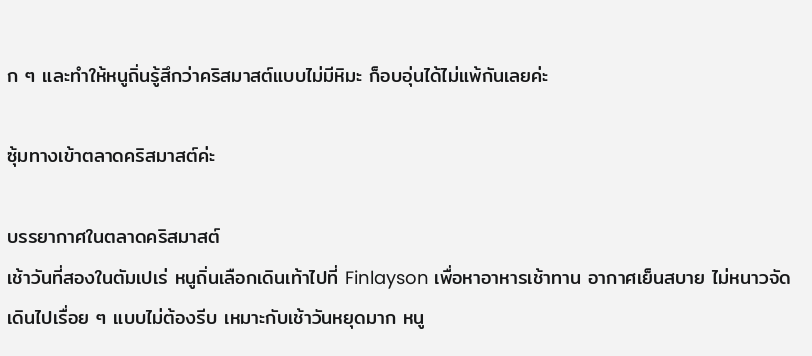ก ๆ และทำให้หนูถิ่นรู้สึกว่าคริสมาสต์แบบไม่มีหิมะ ก็อบอุ่นได้ไม่แพ้กันเลยค่ะ

ซุ้มทางเข้าตลาดคริสมาสต์ค่ะ

บรรยากาศในตลาดคริสมาสต์
เช้าวันที่สองในตัมเปเร่ หนูถิ่นเลือกเดินเท้าไปที่ Finlayson เพื่อหาอาหารเช้าทาน อากาศเย็นสบาย ไม่หนาวจัด เดินไปเรื่อย ๆ แบบไม่ต้องรีบ เหมาะกับเช้าวันหยุดมาก หนู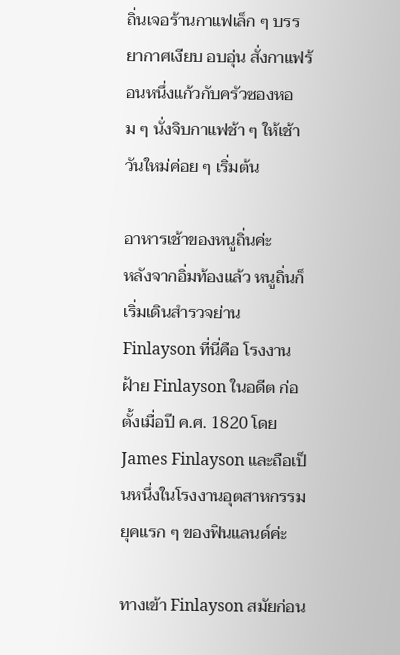ถิ่นเจอร้านกาแฟเล็ก ๆ บรรยากาศเงียบ อบอุ่น สั่งกาแฟร้อนหนึ่งแก้วกับครัวซองหอม ๆ นั่งจิบกาแฟช้า ๆ ให้เช้าวันใหม่ค่อย ๆ เริ่มต้น

อาหารเช้าของหนูถิ่นค่ะ
หลังจากอิ่มท้องแล้ว หนูถิ่นก็เริ่มเดินสำรวจย่าน Finlayson ที่นี่คือ โรงงานฝ้าย Finlayson ในอดีต ก่อตั้งเมื่อปี ค.ศ. 1820 โดย James Finlayson และถือเป็นหนึ่งในโรงงานอุตสาหกรรมยุคแรก ๆ ของฟินแลนด์ค่ะ

ทางเข้า Finlayson สมัยก่อน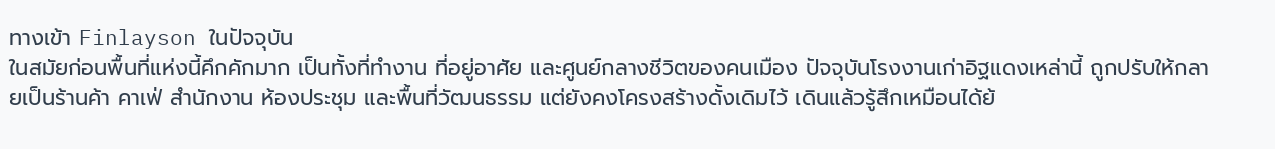ทางเข้า Finlayson ในปัจจุบัน
ในสมัยก่อนพื้นที่แห่งนี้คึกคักมาก เป็นทั้งที่ทำงาน ที่อยู่อาศัย และศูนย์กลางชีวิตของคนเมือง ปัจจุบันโรงงานเก่าอิฐแดงเหล่านี้ ถูกปรับให้กลายเป็นร้านค้า คาเฟ่ สำนักงาน ห้องประชุม และพื้นที่วัฒนธรรม แต่ยังคงโครงสร้างดั้งเดิมไว้ เดินแล้วรู้สึกเหมือนได้ย้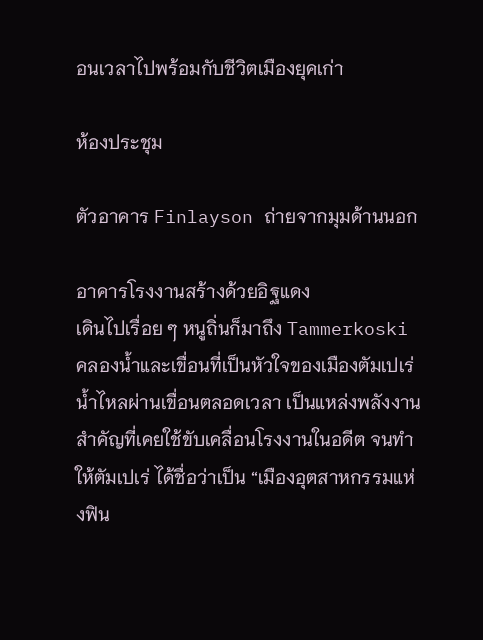อนเวลาไปพร้อมกับชีวิตเมืองยุคเก่า

ห้องประชุม

ตัวอาคาร Finlayson ถ่ายจากมุมด้านนอก

อาคารโรงงานสร้างด้วยอิฐแดง
เดินไปเรื่อย ๆ หนูถิ่นก็มาถึง Tammerkoski คลองน้ำและเขื่อนที่เป็นหัวใจของเมืองตัมเปเร่ น้ำไหลผ่านเขื่อนตลอดเวลา เป็นแหล่งพลังงานสำคัญที่เคยใช้ขับเคลื่อนโรงงานในอดีต จนทำให้ตัมเปเร่ ได้ชื่อว่าเป็น “เมืองอุตสาหกรรมแห่งฟิน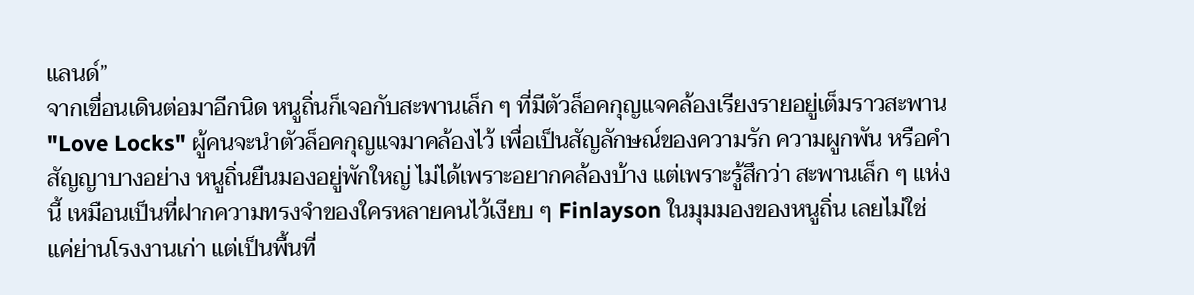แลนด์”
จากเขื่อนเดินต่อมาอีกนิด หนูถิ่นก็เจอกับสะพานเล็ก ๆ ที่มีตัวล็อคกุญแจคล้องเรียงรายอยู่เต็มราวสะพาน "Love Locks" ผู้คนจะนำตัวล็อคกุญแจมาคล้องไว้ เพื่อเป็นสัญลักษณ์ของความรัก ความผูกพัน หรือคำสัญญาบางอย่าง หนูถิ่นยืนมองอยู่พักใหญ่ ไม่ได้เพราะอยากคล้องบ้าง แต่เพราะรู้สึกว่า สะพานเล็ก ๆ แห่งนี้ เหมือนเป็นที่ฝากความทรงจำของใครหลายคนไว้เงียบ ๆ Finlayson ในมุมมองของหนูถิ่น เลยไม่ใช่แค่ย่านโรงงานเก่า แต่เป็นพื้นที่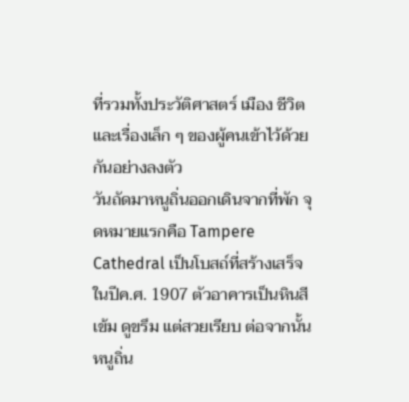ที่รวมทั้งประวัติศาสตร์ เมือง ชีวิต และเรื่องเล็ก ๆ ของผู้คนเข้าไว้ด้วยกันอย่างลงตัว
วันถัดมาหนูถิ่นออกเดินจากที่พัก จุดหมายแรกคือ Tampere Cathedral เป็นโบสถ์ที่สร้างเสร็จในปีค.ศ. 1907 ตัวอาคารเป็นหินสีเข้ม ดูขรึม แต่สวยเรียบ ต่อจากนั้นหนูถิ่น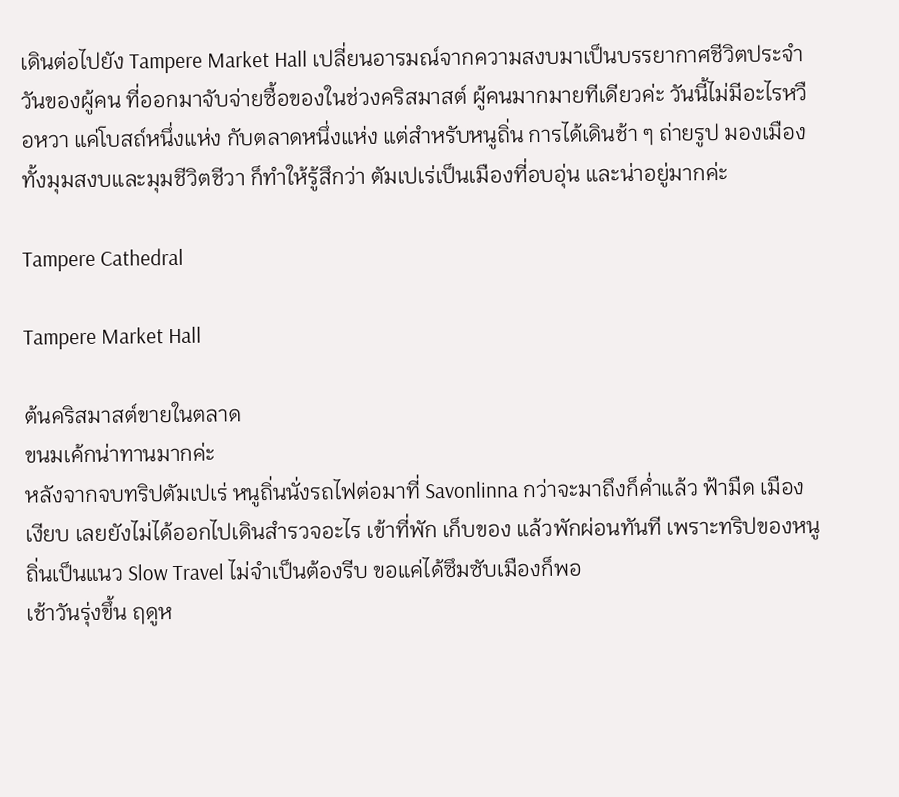เดินต่อไปยัง Tampere Market Hall เปลี่ยนอารมณ์จากความสงบมาเป็นบรรยากาศชีวิตประจำวันของผู้คน ที่ออกมาจับจ่ายซื้อของในช่วงคริสมาสต์ ผู้คนมากมายทีเดียวค่ะ วันนี้ไม่มีอะไรหวือหวา แค่โบสถ์หนึ่งแห่ง กับตลาดหนึ่งแห่ง แต่สำหรับหนูถิ่น การได้เดินช้า ๆ ถ่ายรูป มองเมืองทั้งมุมสงบและมุมชีวิตชีวา ก็ทำให้รู้สึกว่า ตัมเปเร่เป็นเมืองที่อบอุ่น และน่าอยู่มากค่ะ

Tampere Cathedral

Tampere Market Hall

ต้นคริสมาสต์ขายในตลาด
ขนมเค้กน่าทานมากค่ะ
หลังจากจบทริปตัมเปเร่ หนูถิ่นนั่งรถไฟต่อมาที่ Savonlinna กว่าจะมาถึงก็ค่ำแล้ว ฟ้ามืด เมืองเงียบ เลยยังไม่ได้ออกไปเดินสำรวจอะไร เข้าที่พัก เก็บของ แล้วพักผ่อนทันที เพราะทริปของหนูถิ่นเป็นแนว Slow Travel ไม่จำเป็นต้องรีบ ขอแค่ได้ซึมซับเมืองก็พอ
เช้าวันรุ่งขึ้น ฤดูห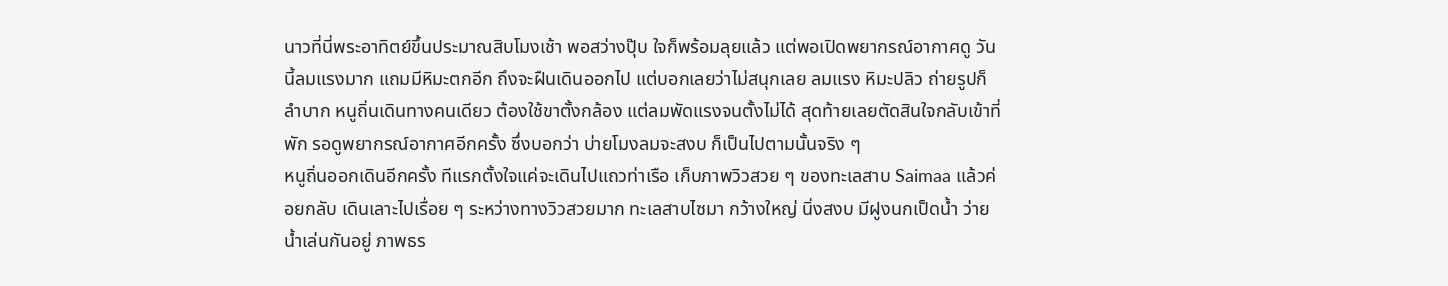นาวที่นี่พระอาทิตย์ขึ้นประมาณสิบโมงเช้า พอสว่างปุ๊บ ใจก็พร้อมลุยแล้ว แต่พอเปิดพยากรณ์อากาศดู วันนี้ลมแรงมาก แถมมีหิมะตกอีก ถึงจะฝืนเดินออกไป แต่บอกเลยว่าไม่สนุกเลย ลมแรง หิมะปลิว ถ่ายรูปก็ลำบาก หนูถิ่นเดินทางคนเดียว ต้องใช้ขาตั้งกล้อง แต่ลมพัดแรงจนตั้งไม่ได้ สุดท้ายเลยตัดสินใจกลับเข้าที่พัก รอดูพยากรณ์อากาศอีกครั้ง ซึ่งบอกว่า บ่ายโมงลมจะสงบ ก็เป็นไปตามนั้นจริง ๆ
หนูถิ่นออกเดินอีกครั้ง ทีแรกตั้งใจแค่จะเดินไปแถวท่าเรือ เก็บภาพวิวสวย ๆ ของทะเลสาบ Saimaa แล้วค่อยกลับ เดินเลาะไปเรื่อย ๆ ระหว่างทางวิวสวยมาก ทะเลสาบไซมา กว้างใหญ่ นิ่งสงบ มีฝูงนกเป็ดน้ำ ว่ายน้ำเล่นกันอยู่ ภาพธร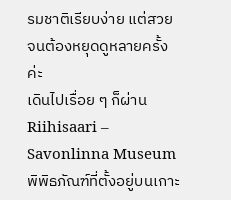รมชาติเรียบง่าย แต่สวยจนต้องหยุดดูหลายครั้งค่ะ
เดินไปเรื่อย ๆ ก็ผ่าน Riihisaari – Savonlinna Museum พิพิธภัณฑ์ที่ตั้งอยู่บนเกาะ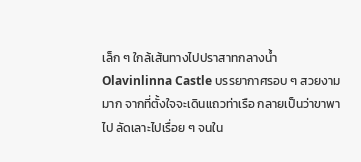เล็ก ๆ ใกล้เส้นทางไปปราสาทกลางน้ำ Olavinlinna Castle บรรยากาศรอบ ๆ สวยงามมาก จากที่ตั้งใจจะเดินแถวท่าเรือ กลายเป็นว่าขาพาไป ลัดเลาะไปเรื่อย ๆ จนใน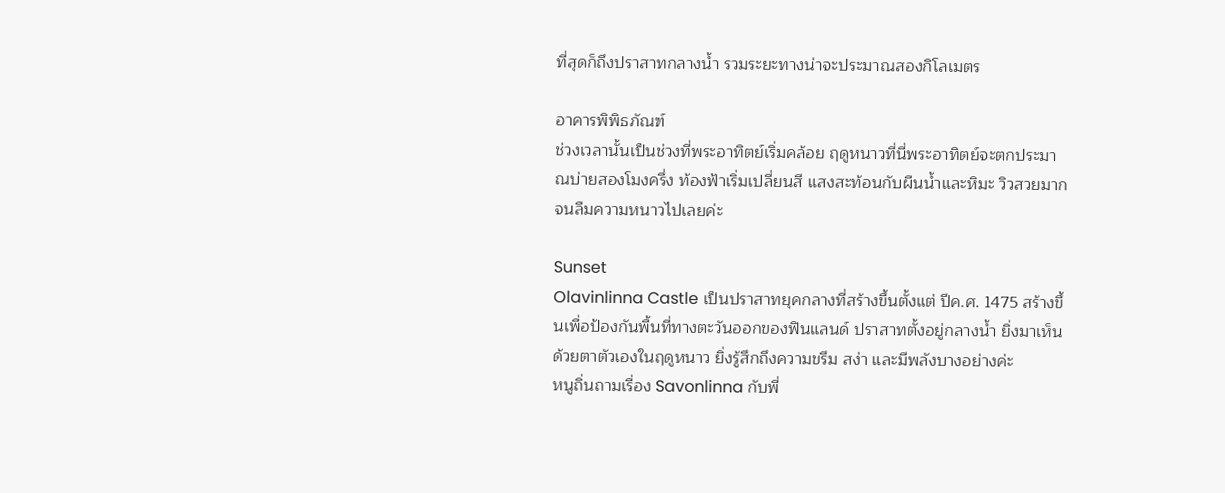ที่สุดก็ถึงปราสาทกลางน้ำ รวมระยะทางน่าจะประมาณสองกิโลเมตร

อาคารพิพิธภัณฑ์
ช่วงเวลานั้นเป็นช่วงที่พระอาทิตย์เริ่มคล้อย ฤดูหนาวที่นี่พระอาทิตย์จะตกประมาณบ่ายสองโมงครึ่ง ท้องฟ้าเริ่มเปลี่ยนสี แสงสะท้อนกับผืนน้ำและหิมะ วิวสวยมากจนลืมความหนาวไปเลยค่ะ

Sunset
Olavinlinna Castle เป็นปราสาทยุคกลางที่สร้างขึ้นตั้งแต่ ปีค.ศ. 1475 สร้างขึ้นเพื่อป้องกันพื้นที่ทางตะวันออกของฟินแลนด์ ปราสาทตั้งอยู่กลางน้ำ ยิ่งมาเห็นด้วยตาตัวเองในฤดูหนาว ยิ่งรู้สึกถึงความขรึม สง่า และมีพลังบางอย่างค่ะ
หนูถิ่นถามเรื่อง Savonlinna กับพี่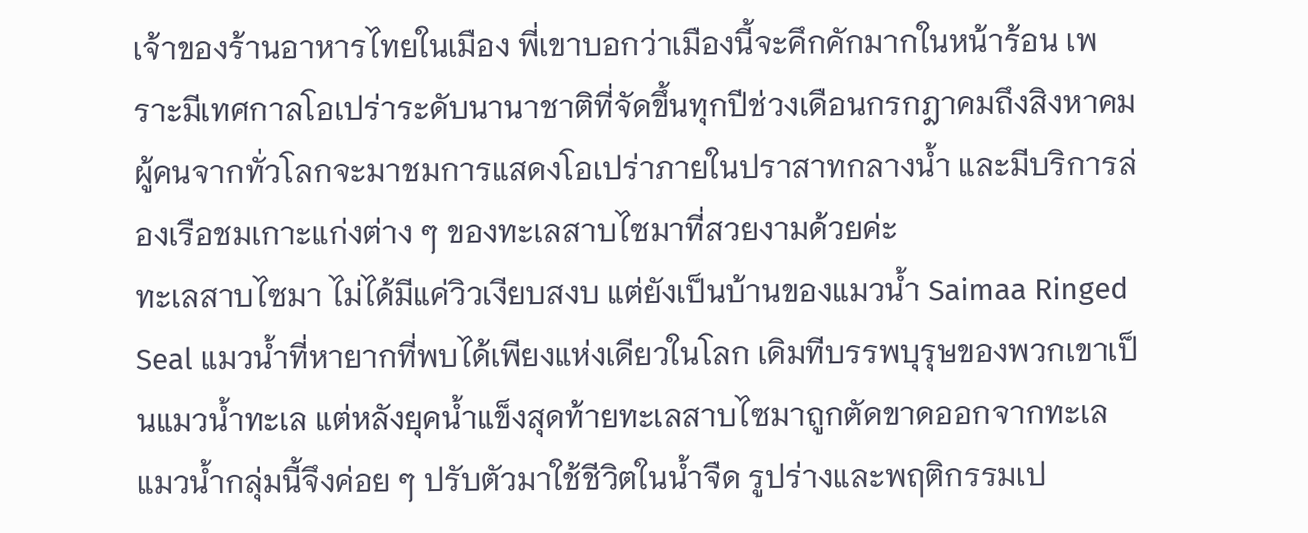เจ้าของร้านอาหารไทยในเมือง พี่เขาบอกว่าเมืองนี้จะคึกคักมากในหน้าร้อน เพราะมีเทศกาลโอเปร่าระดับนานาชาติที่จัดขึ้นทุกปีช่วงเดือนกรกฎาคมถึงสิงหาคม ผู้คนจากทั่วโลกจะมาชมการแสดงโอเปร่าภายในปราสาทกลางน้ำ และมีบริการล่องเรือชมเกาะแก่งต่าง ๆ ของทะเลสาบไซมาที่สวยงามด้วยค่ะ
ทะเลสาบไซมา ไม่ได้มีแค่วิวเงียบสงบ แต่ยังเป็นบ้านของแมวน้ำ Saimaa Ringed Seal แมวน้ำที่หายากที่พบได้เพียงแห่งเดียวในโลก เดิมทีบรรพบุรุษของพวกเขาเป็นแมวน้ำทะเล แต่หลังยุคน้ำแข็งสุดท้ายทะเลสาบไซมาถูกตัดขาดออกจากทะเล แมวน้ำกลุ่มนี้จึงค่อย ๆ ปรับตัวมาใช้ชีวิตในน้ำจืด รูปร่างและพฤติกรรมเป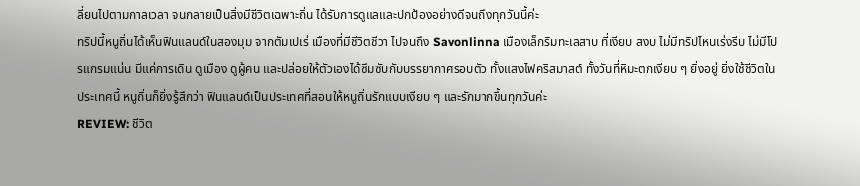ลี่ยนไปตามกาลเวลา จนกลายเป็นสิ่งมีชีวิตเฉพาะถิ่น ได้รับการดูแลและปกป้องอย่างดีจนถึงทุกวันนี้ค่ะ
ทริปนี้หนูถิ่นได้เห็นฟินแลนด์ในสองมุม จากตัมเปเร่ เมืองที่มีชีวิตชีวา ไปจนถึง Savonlinna เมืองเล็กริมทะเลสาบ ที่เงียบ สงบ ไม่มีทริปไหนเร่งรีบ ไม่มีโปรแกรมแน่น มีแค่การเดิน ดูเมือง ดูผู้คน และปล่อยให้ตัวเองได้ซึมซับกับบรรยากาศรอบตัว ทั้งแสงไฟคริสมาสต์ ทั้งวันที่หิมะตกเงียบ ๆ ยิ่งอยู่ ยิ่งใช้ชีวิตในประเทศนี้ หนูถิ่นก็ยิ่งรู้สึกว่า ฟินแลนด์เป็นประเทศที่สอนให้หนูถิ่นรักแบบเงียบ ๆ และรักมากขึ้นทุกวันค่ะ
REVIEW: ชีวิต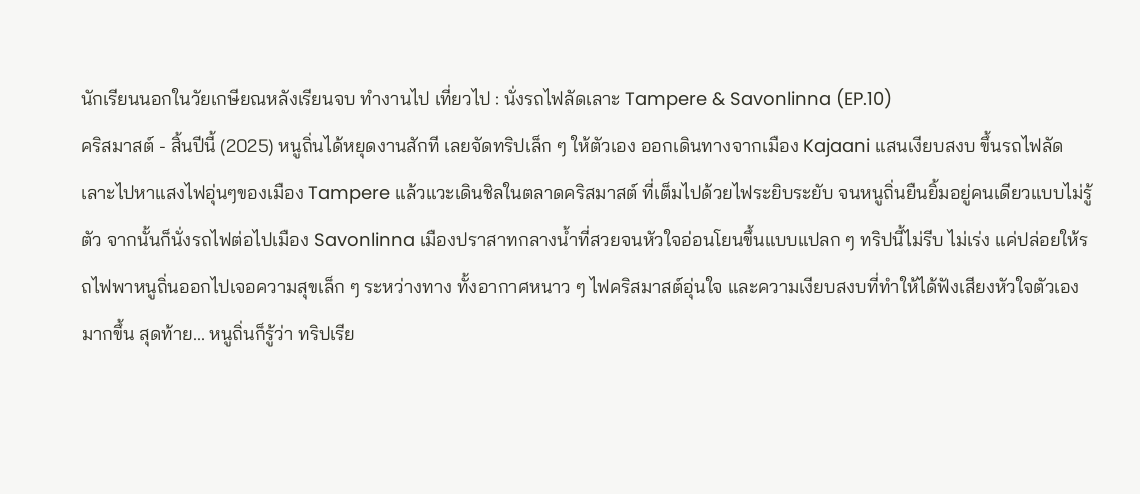นักเรียนนอกในวัยเกษียณหลังเรียนจบ ทำงานไป เที่ยวไป : นั่งรถไฟลัดเลาะ Tampere & Savonlinna (EP.10)
คริสมาสต์ - สิ้นปีนี้ (2025) หนูถิ่นได้หยุดงานสักที เลยจัดทริปเล็ก ๆ ให้ตัวเอง ออกเดินทางจากเมือง Kajaani แสนเงียบสงบ ขึ้นรถไฟลัดเลาะไปหาแสงไฟอุ่นๆของเมือง Tampere แล้วแวะเดินชิลในตลาดคริสมาสต์ ที่เต็มไปด้วยไฟระยิบระยับ จนหนูถิ่นยืนยิ้มอยู่คนเดียวแบบไม่รู้ตัว จากนั้นก็นั่งรถไฟต่อไปเมือง Savonlinna เมืองปราสาทกลางน้ำที่สวยจนหัวใจอ่อนโยนขึ้นแบบแปลก ๆ ทริปนี้ไม่รีบ ไม่เร่ง แค่ปล่อยให้รถไฟพาหนูถิ่นออกไปเจอความสุขเล็ก ๆ ระหว่างทาง ทั้งอากาศหนาว ๆ ไฟคริสมาสต์อุ่นใจ และความเงียบสงบที่ทำให้ได้ฟังเสียงหัวใจตัวเองมากขึ้น สุดท้าย... หนูถิ่นก็รู้ว่า ทริปเรีย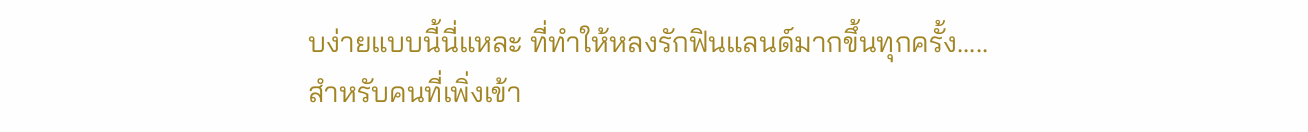บง่ายแบบนี้นี่แหละ ที่ทำให้หลงรักฟินแลนด์มากขึ้นทุกครั้ง.....
สำหรับคนที่เพิ่งเข้า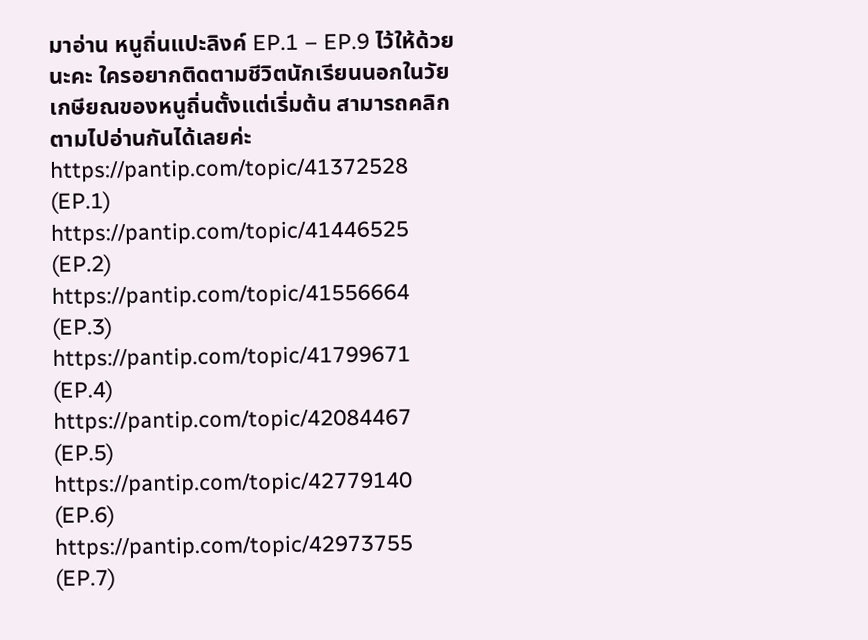มาอ่าน หนูถิ่นแปะลิงค์ EP.1 – EP.9 ไว้ให้ด้วยนะคะ ใครอยากติดตามชีวิตนักเรียนนอกในวัยเกษียณของหนูถิ่นตั้งแต่เริ่มต้น สามารถคลิกตามไปอ่านกันได้เลยค่ะ
https://pantip.com/topic/41372528 (EP.1)
https://pantip.com/topic/41446525 (EP.2)
https://pantip.com/topic/41556664 (EP.3)
https://pantip.com/topic/41799671 (EP.4)
https://pantip.com/topic/42084467 (EP.5)
https://pantip.com/topic/42779140 (EP.6)
https://pantip.com/topic/42973755 (EP.7)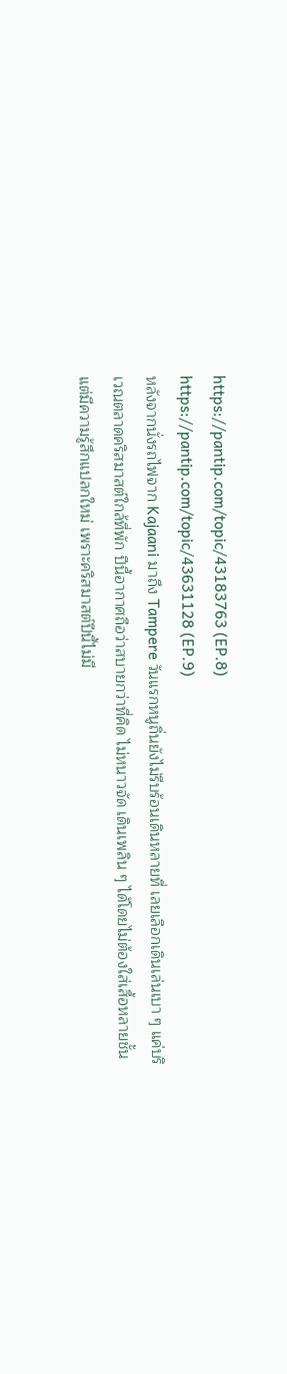https://pantip.com/topic/43183763 (EP.8)
https://pantip.com/topic/43631128 (EP.9)
หลังจากนั่งรถไฟจาก Kajaani มาถึง Tampere วันแรกหนูถิ่นยังไม่รีบร้อนเดินหลายที่ เลยเลือกเดินเล่นเบา ๆ แค่บริเวณตลาดคริสมาสต์ใกล้ที่พัก ปีนี้อากาศถือว่าสบายกว่าที่คิด ไม่หนาวจัด เดินเพลิน ๆ ได้โดยไม่ต้องใส่เสื้อหลายชั้น แต่มีความรู้สึกแปลกใหม่ เพราะคริสมาสต์ปีนี้ไม่มี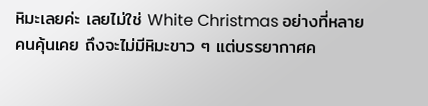หิมะเลยค่ะ เลยไม่ใช่ White Christmas อย่างที่หลายคนคุ้นเคย ถึงจะไม่มีหิมะขาว ๆ แต่บรรยากาศค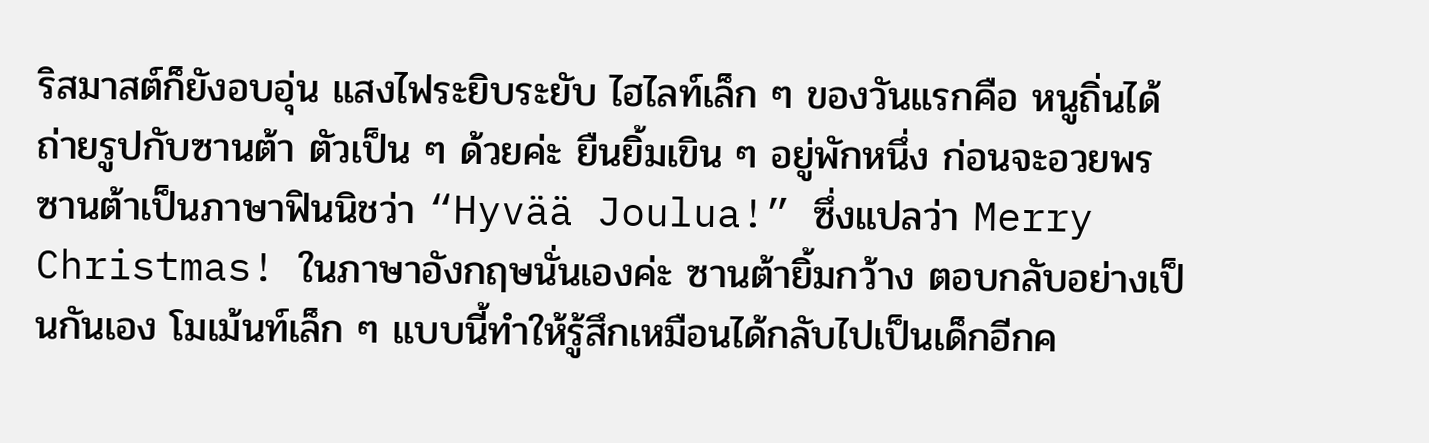ริสมาสต์ก็ยังอบอุ่น แสงไฟระยิบระยับ ไฮไลท์เล็ก ๆ ของวันแรกคือ หนูถิ่นได้ถ่ายรูปกับซานต้า ตัวเป็น ๆ ด้วยค่ะ ยืนยิ้มเขิน ๆ อยู่พักหนึ่ง ก่อนจะอวยพรซานต้าเป็นภาษาฟินนิชว่า “Hyvää Joulua!” ซึ่งแปลว่า Merry Christmas! ในภาษาอังกฤษนั่นเองค่ะ ซานต้ายิ้มกว้าง ตอบกลับอย่างเป็นกันเอง โมเม้นท์เล็ก ๆ แบบนี้ทำให้รู้สึกเหมือนได้กลับไปเป็นเด็กอีกค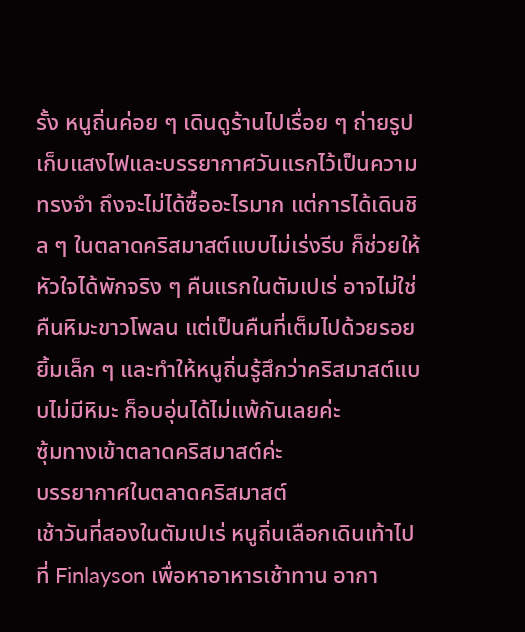รั้ง หนูถิ่นค่อย ๆ เดินดูร้านไปเรื่อย ๆ ถ่ายรูปเก็บแสงไฟและบรรยากาศวันแรกไว้เป็นความทรงจำ ถึงจะไม่ได้ซื้ออะไรมาก แต่การได้เดินชิล ๆ ในตลาดคริสมาสต์แบบไม่เร่งรีบ ก็ช่วยให้หัวใจได้พักจริง ๆ คืนแรกในตัมเปเร่ อาจไม่ใช่คืนหิมะขาวโพลน แต่เป็นคืนที่เต็มไปด้วยรอยยิ้มเล็ก ๆ และทำให้หนูถิ่นรู้สึกว่าคริสมาสต์แบบไม่มีหิมะ ก็อบอุ่นได้ไม่แพ้กันเลยค่ะ
ซุ้มทางเข้าตลาดคริสมาสต์ค่ะ
บรรยากาศในตลาดคริสมาสต์
เช้าวันที่สองในตัมเปเร่ หนูถิ่นเลือกเดินเท้าไปที่ Finlayson เพื่อหาอาหารเช้าทาน อากา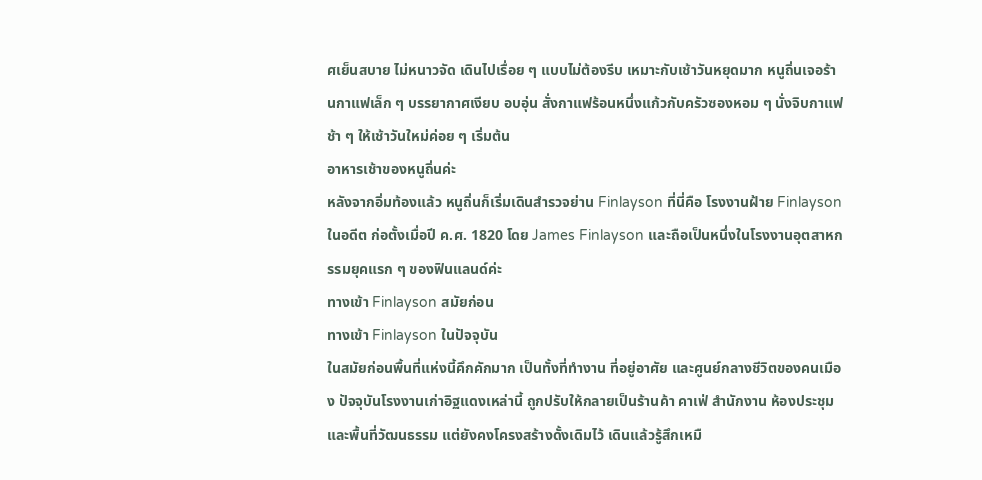ศเย็นสบาย ไม่หนาวจัด เดินไปเรื่อย ๆ แบบไม่ต้องรีบ เหมาะกับเช้าวันหยุดมาก หนูถิ่นเจอร้านกาแฟเล็ก ๆ บรรยากาศเงียบ อบอุ่น สั่งกาแฟร้อนหนึ่งแก้วกับครัวซองหอม ๆ นั่งจิบกาแฟช้า ๆ ให้เช้าวันใหม่ค่อย ๆ เริ่มต้น
อาหารเช้าของหนูถิ่นค่ะ
หลังจากอิ่มท้องแล้ว หนูถิ่นก็เริ่มเดินสำรวจย่าน Finlayson ที่นี่คือ โรงงานฝ้าย Finlayson ในอดีต ก่อตั้งเมื่อปี ค.ศ. 1820 โดย James Finlayson และถือเป็นหนึ่งในโรงงานอุตสาหกรรมยุคแรก ๆ ของฟินแลนด์ค่ะ
ทางเข้า Finlayson สมัยก่อน
ทางเข้า Finlayson ในปัจจุบัน
ในสมัยก่อนพื้นที่แห่งนี้คึกคักมาก เป็นทั้งที่ทำงาน ที่อยู่อาศัย และศูนย์กลางชีวิตของคนเมือง ปัจจุบันโรงงานเก่าอิฐแดงเหล่านี้ ถูกปรับให้กลายเป็นร้านค้า คาเฟ่ สำนักงาน ห้องประชุม และพื้นที่วัฒนธรรม แต่ยังคงโครงสร้างดั้งเดิมไว้ เดินแล้วรู้สึกเหมื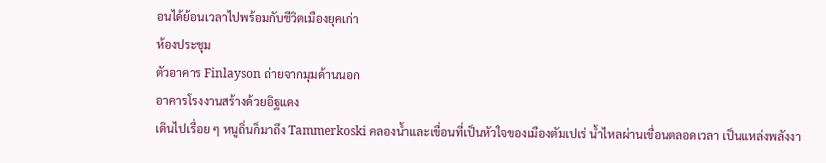อนได้ย้อนเวลาไปพร้อมกับชีวิตเมืองยุคเก่า
ห้องประชุม
ตัวอาคาร Finlayson ถ่ายจากมุมด้านนอก
อาคารโรงงานสร้างด้วยอิฐแดง
เดินไปเรื่อย ๆ หนูถิ่นก็มาถึง Tammerkoski คลองน้ำและเขื่อนที่เป็นหัวใจของเมืองตัมเปเร่ น้ำไหลผ่านเขื่อนตลอดเวลา เป็นแหล่งพลังงา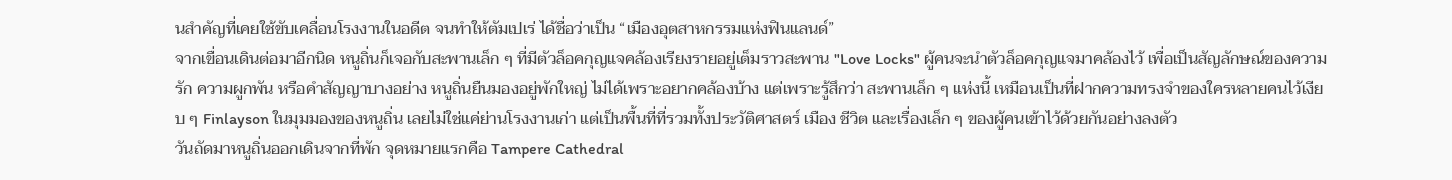นสำคัญที่เคยใช้ขับเคลื่อนโรงงานในอดีต จนทำให้ตัมเปเร่ ได้ชื่อว่าเป็น “เมืองอุตสาหกรรมแห่งฟินแลนด์”
จากเขื่อนเดินต่อมาอีกนิด หนูถิ่นก็เจอกับสะพานเล็ก ๆ ที่มีตัวล็อคกุญแจคล้องเรียงรายอยู่เต็มราวสะพาน "Love Locks" ผู้คนจะนำตัวล็อคกุญแจมาคล้องไว้ เพื่อเป็นสัญลักษณ์ของความรัก ความผูกพัน หรือคำสัญญาบางอย่าง หนูถิ่นยืนมองอยู่พักใหญ่ ไม่ได้เพราะอยากคล้องบ้าง แต่เพราะรู้สึกว่า สะพานเล็ก ๆ แห่งนี้ เหมือนเป็นที่ฝากความทรงจำของใครหลายคนไว้เงียบ ๆ Finlayson ในมุมมองของหนูถิ่น เลยไม่ใช่แค่ย่านโรงงานเก่า แต่เป็นพื้นที่ที่รวมทั้งประวัติศาสตร์ เมือง ชีวิต และเรื่องเล็ก ๆ ของผู้คนเข้าไว้ด้วยกันอย่างลงตัว
วันถัดมาหนูถิ่นออกเดินจากที่พัก จุดหมายแรกคือ Tampere Cathedral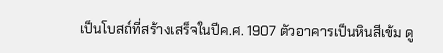เป็นโบสถ์ที่สร้างเสร็จในปีค.ศ. 1907 ตัวอาคารเป็นหินสีเข้ม ดู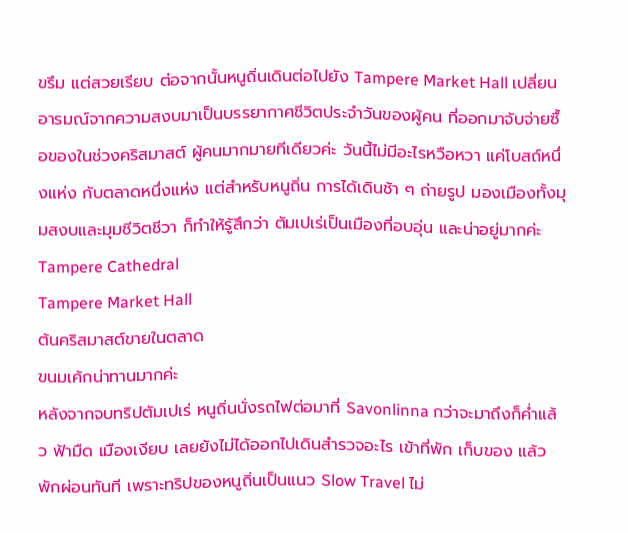ขรึม แต่สวยเรียบ ต่อจากนั้นหนูถิ่นเดินต่อไปยัง Tampere Market Hall เปลี่ยนอารมณ์จากความสงบมาเป็นบรรยากาศชีวิตประจำวันของผู้คน ที่ออกมาจับจ่ายซื้อของในช่วงคริสมาสต์ ผู้คนมากมายทีเดียวค่ะ วันนี้ไม่มีอะไรหวือหวา แค่โบสถ์หนึ่งแห่ง กับตลาดหนึ่งแห่ง แต่สำหรับหนูถิ่น การได้เดินช้า ๆ ถ่ายรูป มองเมืองทั้งมุมสงบและมุมชีวิตชีวา ก็ทำให้รู้สึกว่า ตัมเปเร่เป็นเมืองที่อบอุ่น และน่าอยู่มากค่ะ
Tampere Cathedral
Tampere Market Hall
ต้นคริสมาสต์ขายในตลาด
ขนมเค้กน่าทานมากค่ะ
หลังจากจบทริปตัมเปเร่ หนูถิ่นนั่งรถไฟต่อมาที่ Savonlinna กว่าจะมาถึงก็ค่ำแล้ว ฟ้ามืด เมืองเงียบ เลยยังไม่ได้ออกไปเดินสำรวจอะไร เข้าที่พัก เก็บของ แล้วพักผ่อนทันที เพราะทริปของหนูถิ่นเป็นแนว Slow Travel ไม่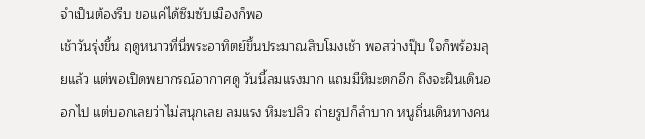จำเป็นต้องรีบ ขอแค่ได้ซึมซับเมืองก็พอ
เช้าวันรุ่งขึ้น ฤดูหนาวที่นี่พระอาทิตย์ขึ้นประมาณสิบโมงเช้า พอสว่างปุ๊บ ใจก็พร้อมลุยแล้ว แต่พอเปิดพยากรณ์อากาศดู วันนี้ลมแรงมาก แถมมีหิมะตกอีก ถึงจะฝืนเดินออกไป แต่บอกเลยว่าไม่สนุกเลย ลมแรง หิมะปลิว ถ่ายรูปก็ลำบาก หนูถิ่นเดินทางคน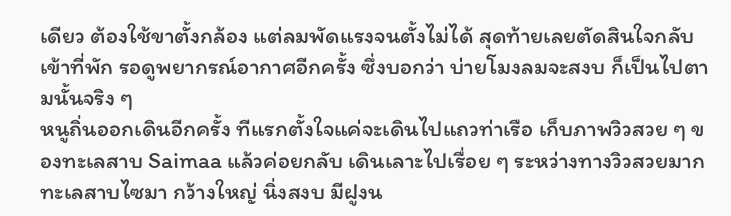เดียว ต้องใช้ขาตั้งกล้อง แต่ลมพัดแรงจนตั้งไม่ได้ สุดท้ายเลยตัดสินใจกลับเข้าที่พัก รอดูพยากรณ์อากาศอีกครั้ง ซึ่งบอกว่า บ่ายโมงลมจะสงบ ก็เป็นไปตามนั้นจริง ๆ
หนูถิ่นออกเดินอีกครั้ง ทีแรกตั้งใจแค่จะเดินไปแถวท่าเรือ เก็บภาพวิวสวย ๆ ของทะเลสาบ Saimaa แล้วค่อยกลับ เดินเลาะไปเรื่อย ๆ ระหว่างทางวิวสวยมาก ทะเลสาบไซมา กว้างใหญ่ นิ่งสงบ มีฝูงน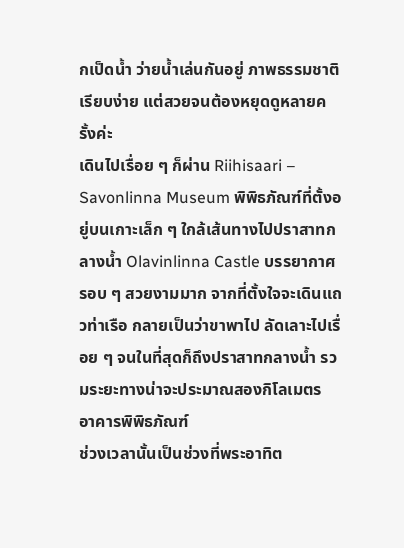กเป็ดน้ำ ว่ายน้ำเล่นกันอยู่ ภาพธรรมชาติเรียบง่าย แต่สวยจนต้องหยุดดูหลายครั้งค่ะ
เดินไปเรื่อย ๆ ก็ผ่าน Riihisaari – Savonlinna Museum พิพิธภัณฑ์ที่ตั้งอยู่บนเกาะเล็ก ๆ ใกล้เส้นทางไปปราสาทกลางน้ำ Olavinlinna Castle บรรยากาศรอบ ๆ สวยงามมาก จากที่ตั้งใจจะเดินแถวท่าเรือ กลายเป็นว่าขาพาไป ลัดเลาะไปเรื่อย ๆ จนในที่สุดก็ถึงปราสาทกลางน้ำ รวมระยะทางน่าจะประมาณสองกิโลเมตร
อาคารพิพิธภัณฑ์
ช่วงเวลานั้นเป็นช่วงที่พระอาทิต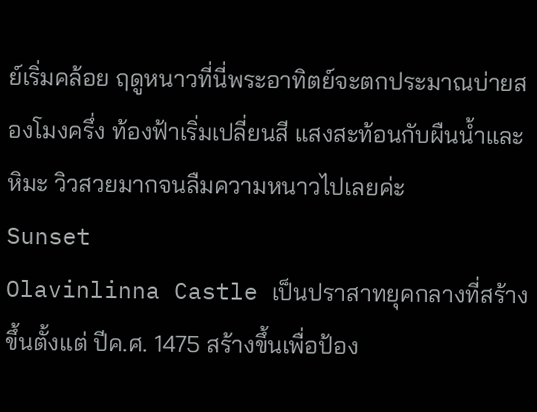ย์เริ่มคล้อย ฤดูหนาวที่นี่พระอาทิตย์จะตกประมาณบ่ายสองโมงครึ่ง ท้องฟ้าเริ่มเปลี่ยนสี แสงสะท้อนกับผืนน้ำและหิมะ วิวสวยมากจนลืมความหนาวไปเลยค่ะ
Sunset
Olavinlinna Castle เป็นปราสาทยุคกลางที่สร้างขึ้นตั้งแต่ ปีค.ศ. 1475 สร้างขึ้นเพื่อป้อง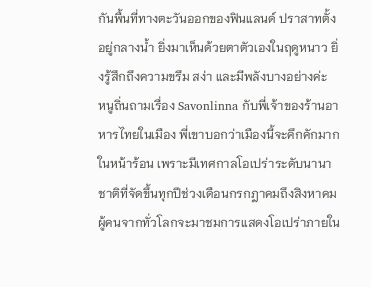กันพื้นที่ทางตะวันออกของฟินแลนด์ ปราสาทตั้งอยู่กลางน้ำ ยิ่งมาเห็นด้วยตาตัวเองในฤดูหนาว ยิ่งรู้สึกถึงความขรึม สง่า และมีพลังบางอย่างค่ะ
หนูถิ่นถามเรื่อง Savonlinna กับพี่เจ้าของร้านอาหารไทยในเมือง พี่เขาบอกว่าเมืองนี้จะคึกคักมากในหน้าร้อน เพราะมีเทศกาลโอเปร่าระดับนานาชาติที่จัดขึ้นทุกปีช่วงเดือนกรกฎาคมถึงสิงหาคม ผู้คนจากทั่วโลกจะมาชมการแสดงโอเปร่าภายใน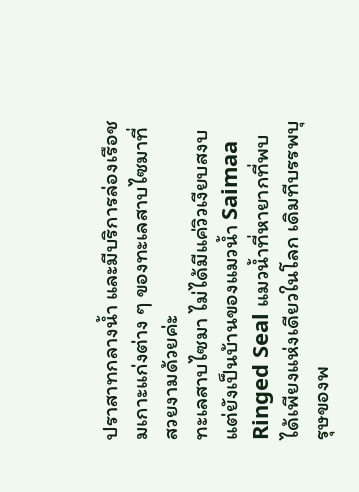ปราสาทกลางน้ำ และมีบริการล่องเรือชมเกาะแก่งต่าง ๆ ของทะเลสาบไซมาที่สวยงามด้วยค่ะ
ทะเลสาบไซมา ไม่ได้มีแค่วิวเงียบสงบ แต่ยังเป็นบ้านของแมวน้ำ Saimaa Ringed Seal แมวน้ำที่หายากที่พบได้เพียงแห่งเดียวในโลก เดิมทีบรรพบุรุษของพ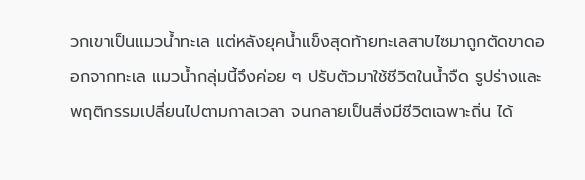วกเขาเป็นแมวน้ำทะเล แต่หลังยุคน้ำแข็งสุดท้ายทะเลสาบไซมาถูกตัดขาดออกจากทะเล แมวน้ำกลุ่มนี้จึงค่อย ๆ ปรับตัวมาใช้ชีวิตในน้ำจืด รูปร่างและพฤติกรรมเปลี่ยนไปตามกาลเวลา จนกลายเป็นสิ่งมีชีวิตเฉพาะถิ่น ได้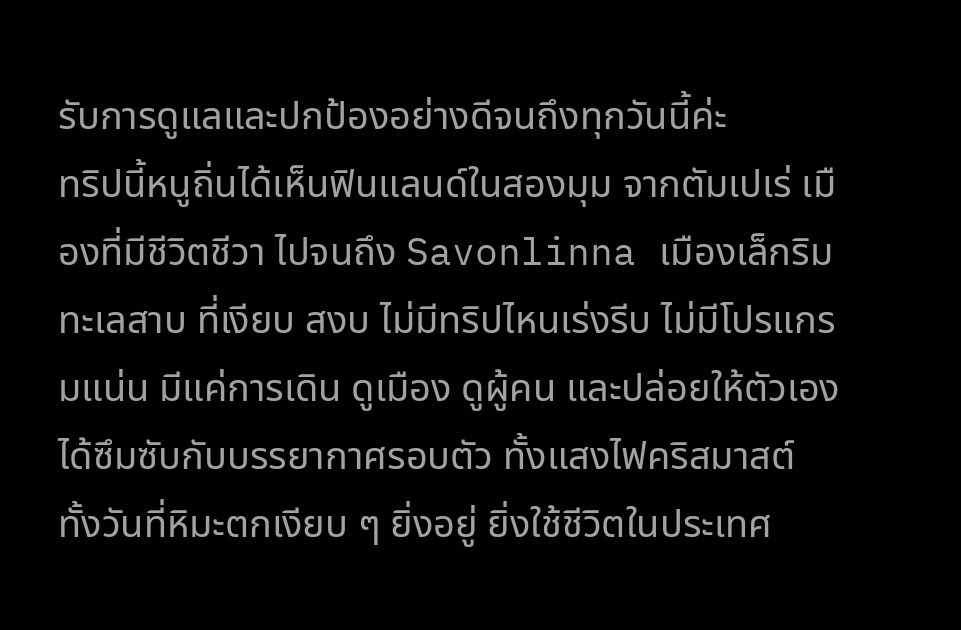รับการดูแลและปกป้องอย่างดีจนถึงทุกวันนี้ค่ะ
ทริปนี้หนูถิ่นได้เห็นฟินแลนด์ในสองมุม จากตัมเปเร่ เมืองที่มีชีวิตชีวา ไปจนถึง Savonlinna เมืองเล็กริมทะเลสาบ ที่เงียบ สงบ ไม่มีทริปไหนเร่งรีบ ไม่มีโปรแกรมแน่น มีแค่การเดิน ดูเมือง ดูผู้คน และปล่อยให้ตัวเองได้ซึมซับกับบรรยากาศรอบตัว ทั้งแสงไฟคริสมาสต์ ทั้งวันที่หิมะตกเงียบ ๆ ยิ่งอยู่ ยิ่งใช้ชีวิตในประเทศ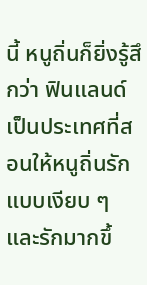นี้ หนูถิ่นก็ยิ่งรู้สึกว่า ฟินแลนด์เป็นประเทศที่สอนให้หนูถิ่นรักแบบเงียบ ๆ และรักมากขึ้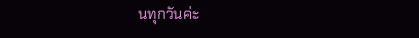นทุกวันค่ะ